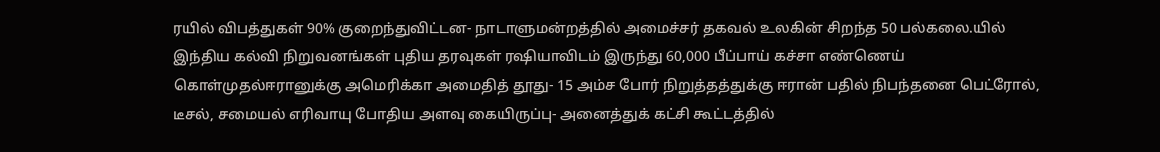ரயில் விபத்துகள் 90% குறைந்துவிட்டன- நாடாளுமன்றத்தில் அமைச்சர் தகவல் உலகின் சிறந்த 50 பல்கலை.யில் இந்திய கல்வி நிறுவனங்கள் புதிய தரவுகள் ரஷியாவிடம் இருந்து 60,000 பீப்பாய் கச்சா எண்ணெய் கொள்முதல்ஈரானுக்கு அமெரிக்கா அமைதித் தூது- 15 அம்ச போர் நிறுத்தத்துக்கு ஈரான் பதில் நிபந்தனை பெட்ரோல், டீசல், சமையல் எரிவாயு போதிய அளவு கையிருப்பு- அனைத்துக் கட்சி கூட்டத்தில்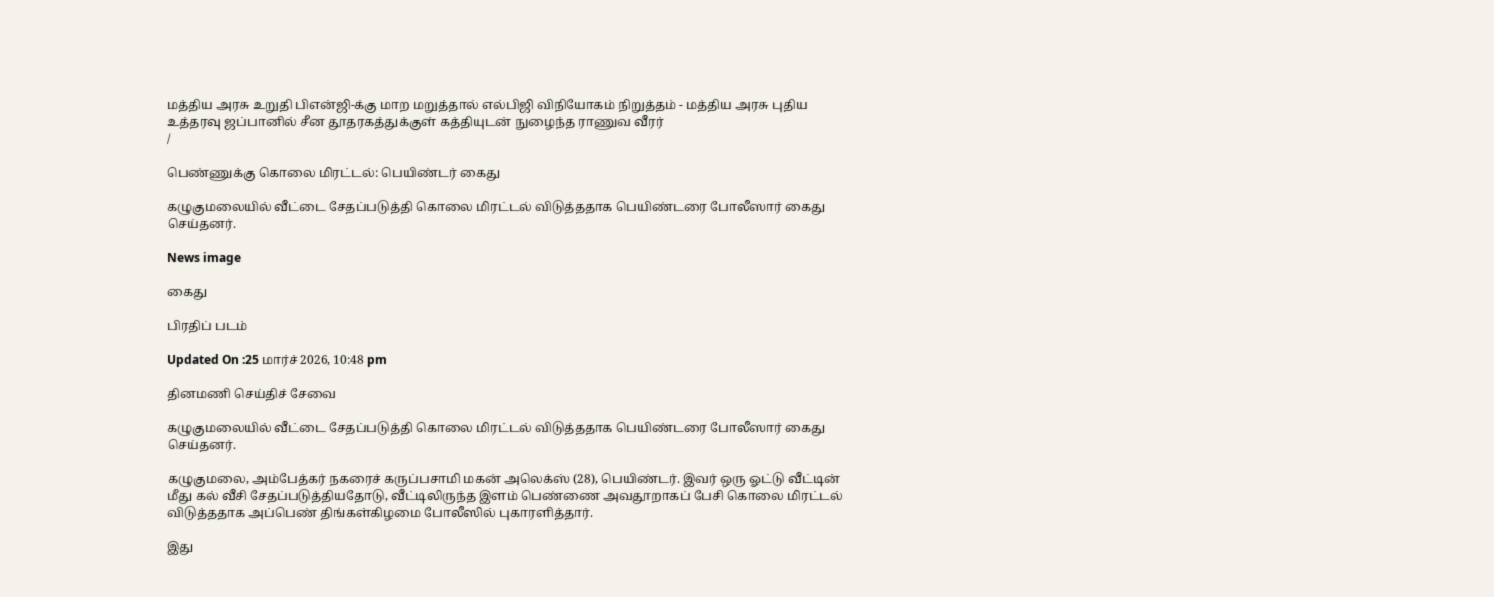மத்திய அரசு உறுதி பிஎன்ஜி-க்கு மாற மறுத்தால் எல்பிஜி விநியோகம் நிறுத்தம் - மத்திய அரசு புதிய உத்தரவு ஜப்பானில் சீன தூதரகத்துக்குள் கத்தியுடன் நுழைந்த ராணுவ வீரர்
/

பெண்ணுக்கு கொலை மிரட்டல்: பெயிண்டர் கைது

கழுகுமலையில் வீட்டை சேதப்படுத்தி கொலை மிரட்டல் விடுத்ததாக பெயிண்டரை போலீஸார் கைது செய்தனர்.

News image

கைது

பிரதிப் படம்

Updated On :25 மார்ச் 2026, 10:48 pm

தினமணி செய்திச் சேவை

கழுகுமலையில் வீட்டை சேதப்படுத்தி கொலை மிரட்டல் விடுத்ததாக பெயிண்டரை போலீஸார் கைது செய்தனர்.

கழுகுமலை, அம்பேத்கர் நகரைச் கருப்பசாமி மகன் அலெக்ஸ் (28), பெயிண்டர். இவர் ஒரு ஓட்டு வீட்டின் மீது கல் வீசி சேதப்படுத்தியதோடு, வீட்டிலிருந்த இளம் பெண்ணை அவதூறாகப் பேசி கொலை மிரட்டல் விடுத்ததாக அப்பெண் திங்கள்கிழமை போலீஸில் புகாரளித்தார்.

இது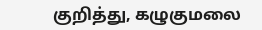குறித்து, கழுகுமலை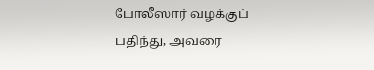போலீஸார் வழக்குப் பதிந்து, அவரை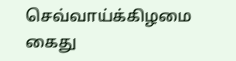செவ்வாய்க்கிழமை கைது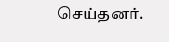செய்தனர்.